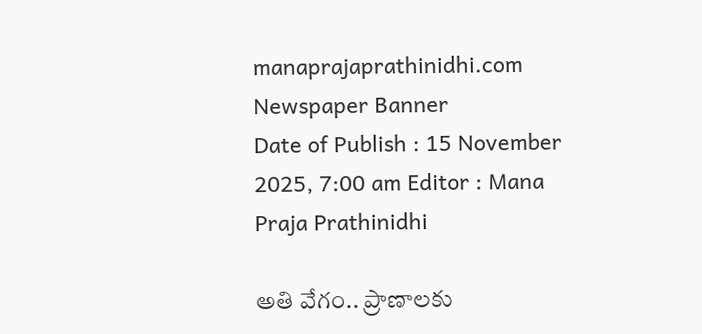manaprajaprathinidhi.com
Newspaper Banner
Date of Publish : 15 November 2025, 7:00 am Editor : Mana Praja Prathinidhi

అతి వేగం.. ప్రాణాలకు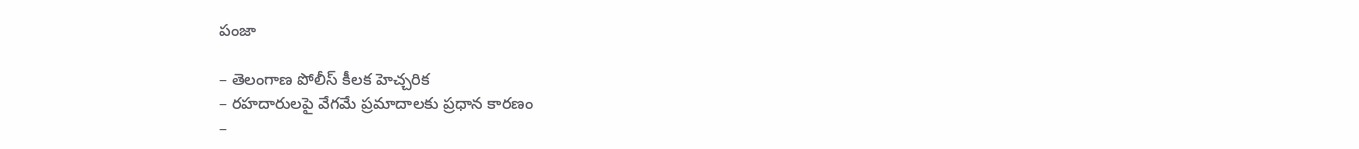పంజా

– తెలంగాణ పోలీస్ కీలక హెచ్చరిక
– రహదారులపై వేగమే ప్రమాదాలకు ప్రధాన కారణం
–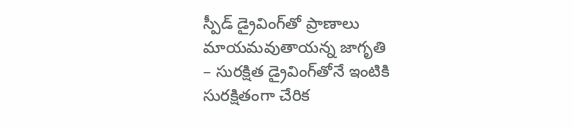స్పీడ్ డ్రైవింగ్‌తో ప్రాణాలు మాయమవుతాయన్న జాగృతి
– సురక్షిత డ్రైవింగ్‌తోనే ఇంటికి సురక్షితంగా చేరిక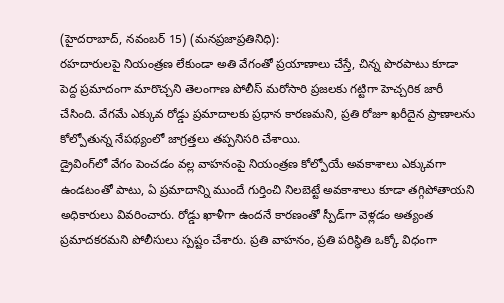(హైదరాబాద్, నవంబర్ 15) (మనప్రజాప్రతినిధి):
రహదారులపై నియంత్రణ లేకుండా అతి వేగంతో ప్రయాణాలు చేస్తే, చిన్న పొరపాటు కూడా పెద్ద ప్రమాదంగా మారొచ్చని తెలంగాణ పోలీస్ మరోసారి ప్రజలకు గట్టిగా హెచ్చరిక జారీ చేసింది. వేగమే ఎక్కువ రోడ్డు ప్రమాదాలకు ప్రధాన కారణమని, ప్రతి రోజూ ఖరీదైన ప్రాణాలను కోల్పోతున్న నేపథ్యంలో జాగ్రత్తలు తప్పనిసరి చేశాయి.
డ్రైవింగ్‌లో వేగం పెంచడం వల్ల వాహనంపై నియంత్రణ కోల్పోయే అవకాశాలు ఎక్కువగా ఉండటంతో పాటు, ఏ ప్రమాదాన్ని ముందే గుర్తించి నిలబెట్టే అవకాశాలు కూడా తగ్గిపోతాయని అధికారులు వివరించారు. రోడ్డు ఖాళీగా ఉందనే కారణంతో స్పీడ్‌గా వెళ్లడం అత్యంత ప్రమాదకరమని పోలీసులు స్పష్టం చేశారు. ప్రతి వాహనం, ప్రతి పరిస్థితి ఒక్కో విధంగా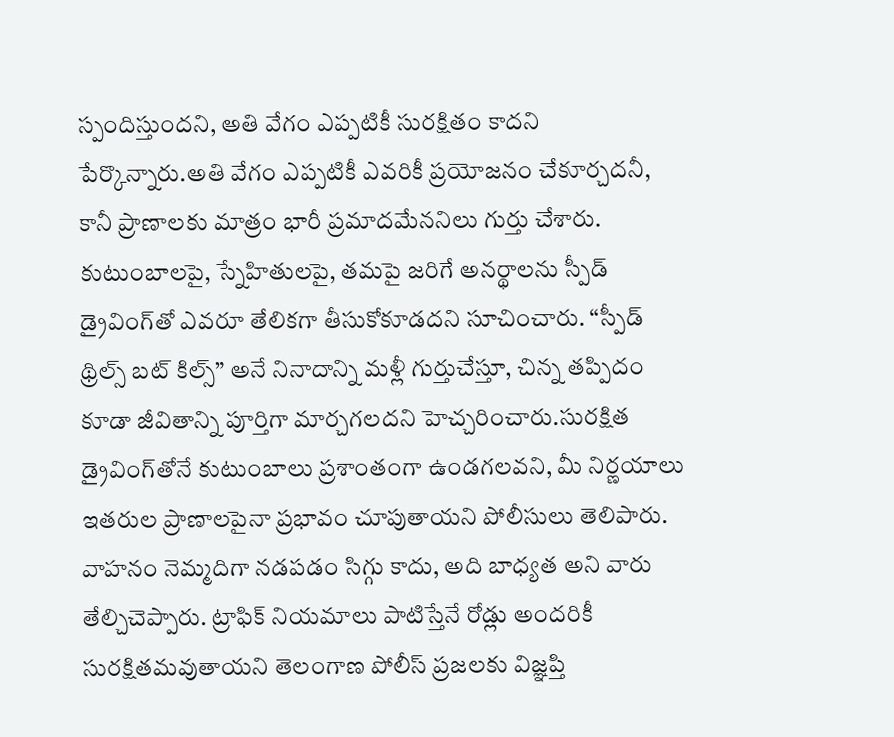స్పందిస్తుందని, అతి వేగం ఎప్పటికీ సురక్షితం కాదని పేర్కొన్నారు.అతి వేగం ఎప్పటికీ ఎవరికీ ప్రయోజనం చేకూర్చదనీ, కానీ ప్రాణాలకు మాత్రం భారీ ప్రమాదమేననిలు గుర్తు చేశారు. కుటుంబాలపై, స్నేహితులపై, తమపై జరిగే అనర్థాలను స్పీడ్ డ్రైవింగ్‌తో ఎవరూ తేలికగా తీసుకోకూడదని సూచించారు. “స్పీడ్ థ్రిల్స్ బట్ కిల్స్” అనే నినాదాన్ని మళ్లీ గుర్తుచేస్తూ, చిన్న తప్పిదం కూడా జీవితాన్ని పూర్తిగా మార్చగలదని హెచ్చరించారు.సురక్షిత డ్రైవింగ్‌తోనే కుటుంబాలు ప్రశాంతంగా ఉండగలవని, మీ నిర్ణయాలు ఇతరుల ప్రాణాలపైనా ప్రభావం చూపుతాయని పోలీసులు తెలిపారు. వాహనం నెమ్మదిగా నడపడం సిగ్గు కాదు, అది బాధ్యత అని వారు తేల్చిచెప్పారు. ట్రాఫిక్ నియమాలు పాటిస్తేనే రోడ్లు అందరికీ సురక్షితమవుతాయని తెలంగాణ పోలీస్ ప్రజలకు విజ్ఞప్తి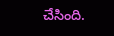చేసింది.